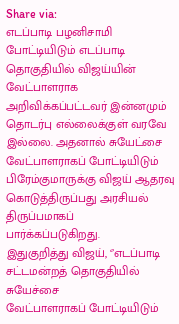Share via:
எடப்பாடி பழனிசாமி போட்டியிடும் எடப்பாடி தொகுதியில் விஜய்யின்
வேட்பாளராக அறிவிக்கப்பட்டவர் இன்னமும் தொடர்பு எல்லைக்குள் வரவே இல்லை. அதனால் சுயேட்சை
வேட்பாளராகப் போட்டியிடும் பிரேம்குமாருக்கு விஜய் ஆதரவு கொடுத்திருப்பது அரசியல் திருப்பமாகப்
பார்க்கப்படுகிறது.
இதுகுறித்து விஜய், ‘’எடப்பாடி சட்டமன்றத் தொகுதியில் சுயேச்சை
வேட்பாளராகப் போட்டியிடும்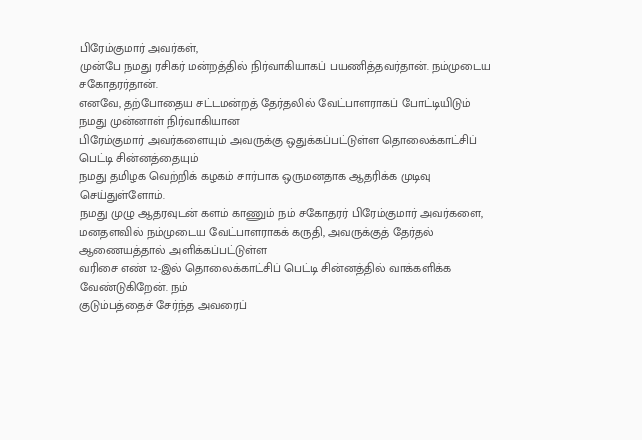பிரேம்குமார் அவர்கள்,
முன்பே நமது ரசிகர் மன்றத்தில் நிர்வாகியாகப் பயணித்தவர்தான். நம்முடைய சகோதரர்தான்.
எனவே, தற்போதைய சட்டமன்றத் தேர்தலில் வேட்பாளராகப் போட்டியிடும் நமது முன்னாள் நிர்வாகியான
பிரேம்குமார் அவர்களையும் அவருக்கு ஒதுக்கப்பட்டுள்ள தொலைக்காட்சிப் பெட்டி சின்னத்தையும்
நமது தமிழக வெற்றிக் கழகம் சார்பாக ஒருமனதாக ஆதரிக்க முடிவு செய்துள்ளோம்.
நமது முழு ஆதரவுடன் களம் காணும் நம் சகோதரர் பிரேம்குமார் அவர்களை,
மனதளவில் நம்முடைய வேட்பாளராகக் கருதி, அவருக்குத் தேர்தல் ஆணையத்தால் அளிக்கப்பட்டுள்ள
வரிசை எண் 12-இல் தொலைக்காட்சிப் பெட்டி சின்னத்தில் வாக்களிக்க வேண்டுகிறேன். நம்
குடும்பத்தைச் சேர்ந்த அவரைப்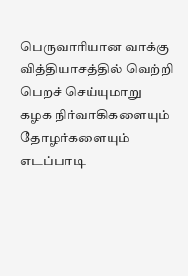பெருவாரியான வாக்கு வித்தியாசத்தில் வெற்றி பெறச் செய்யுமாறு
கழக நிர்வாகிகளையும் தோழர்களையும் எடப்பாடி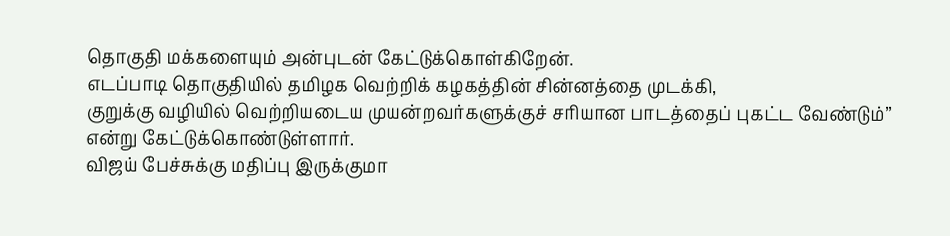தொகுதி மக்களையும் அன்புடன் கேட்டுக்கொள்கிறேன்.
எடப்பாடி தொகுதியில் தமிழக வெற்றிக் கழகத்தின் சின்னத்தை முடக்கி,
குறுக்கு வழியில் வெற்றியடைய முயன்றவர்களுக்குச் சரியான பாடத்தைப் புகட்ட வேண்டும்’’
என்று கேட்டுக்கொண்டுள்ளார்.
விஜய் பேச்சுக்கு மதிப்பு இருக்குமா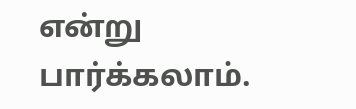என்று பார்க்கலாம்.